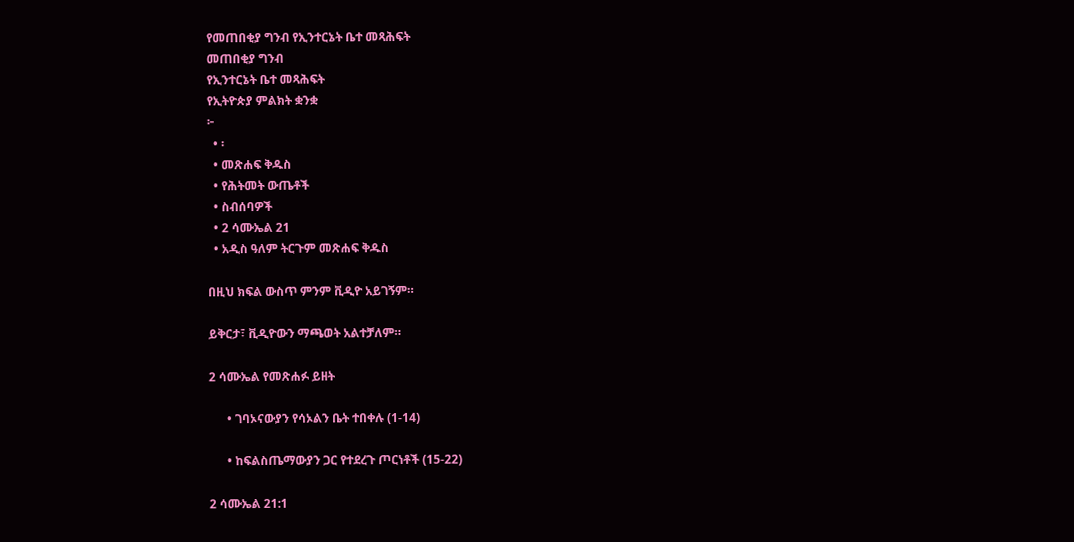የመጠበቂያ ግንብ የኢንተርኔት ቤተ መጻሕፍት
መጠበቂያ ግንብ
የኢንተርኔት ቤተ መጻሕፍት
የኢትዮጵያ ምልክት ቋንቋ
፦
  • ፡
  • መጽሐፍ ቅዱስ
  • የሕትመት ውጤቶች
  • ስብሰባዎች
  • 2 ሳሙኤል 21
  • አዲስ ዓለም ትርጉም መጽሐፍ ቅዱስ

በዚህ ክፍል ውስጥ ምንም ቪዲዮ አይገኝም።

ይቅርታ፣ ቪዲዮውን ማጫወት አልተቻለም።

2 ሳሙኤል የመጽሐፉ ይዘት

      • ገባኦናውያን የሳኦልን ቤት ተበቀሉ (1-14)

      • ከፍልስጤማውያን ጋር የተደረጉ ጦርነቶች (15-22)

2 ሳሙኤል 21:1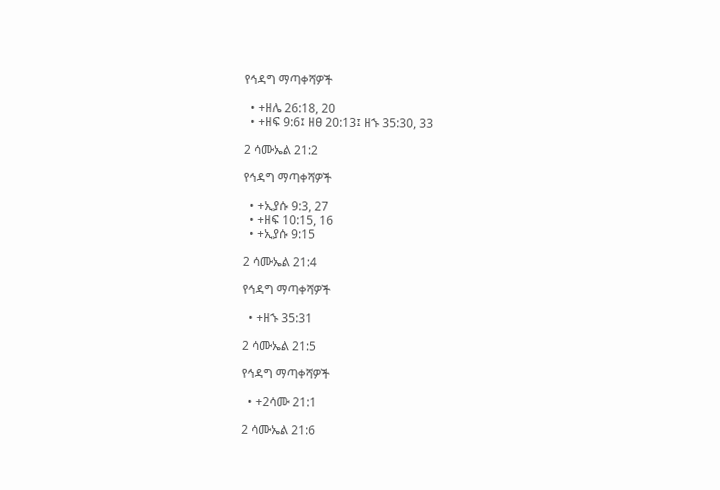የኅዳግ ማጣቀሻዎች

  • +ዘሌ 26:18, 20
  • +ዘፍ 9:6፤ ዘፀ 20:13፤ ዘኁ 35:30, 33

2 ሳሙኤል 21:2

የኅዳግ ማጣቀሻዎች

  • +ኢያሱ 9:3, 27
  • +ዘፍ 10:15, 16
  • +ኢያሱ 9:15

2 ሳሙኤል 21:4

የኅዳግ ማጣቀሻዎች

  • +ዘኁ 35:31

2 ሳሙኤል 21:5

የኅዳግ ማጣቀሻዎች

  • +2ሳሙ 21:1

2 ሳሙኤል 21:6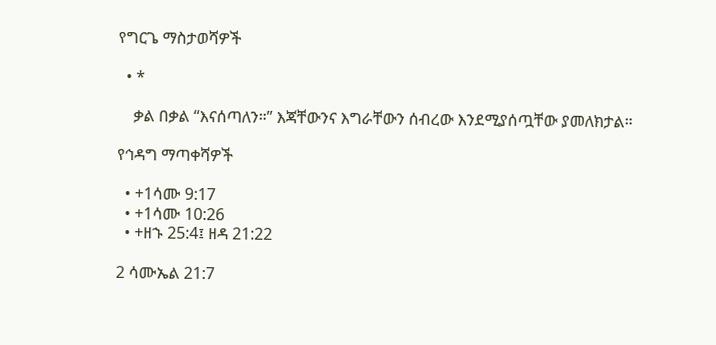የግርጌ ማስታወሻዎች

  • *

    ቃል በቃል “እናሰጣለን።” እጃቸውንና እግራቸውን ሰብረው እንደሚያሰጧቸው ያመለክታል።

የኅዳግ ማጣቀሻዎች

  • +1ሳሙ 9:17
  • +1ሳሙ 10:26
  • +ዘኁ 25:4፤ ዘዳ 21:22

2 ሳሙኤል 21:7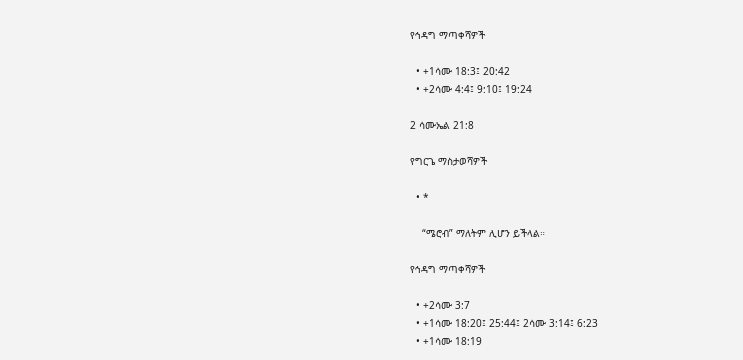የኅዳግ ማጣቀሻዎች

  • +1ሳሙ 18:3፤ 20:42
  • +2ሳሙ 4:4፤ 9:10፤ 19:24

2 ሳሙኤል 21:8

የግርጌ ማስታወሻዎች

  • *

    “ሜሮብ” ማለትም ሊሆን ይችላል።

የኅዳግ ማጣቀሻዎች

  • +2ሳሙ 3:7
  • +1ሳሙ 18:20፤ 25:44፤ 2ሳሙ 3:14፤ 6:23
  • +1ሳሙ 18:19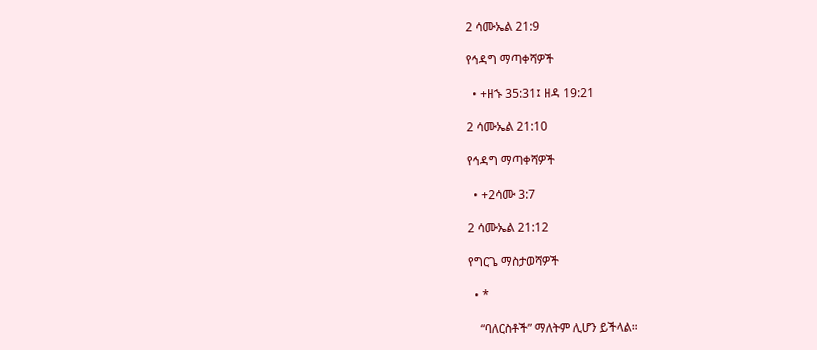2 ሳሙኤል 21:9

የኅዳግ ማጣቀሻዎች

  • +ዘኁ 35:31፤ ዘዳ 19:21

2 ሳሙኤል 21:10

የኅዳግ ማጣቀሻዎች

  • +2ሳሙ 3:7

2 ሳሙኤል 21:12

የግርጌ ማስታወሻዎች

  • *

    “ባለርስቶች” ማለትም ሊሆን ይችላል።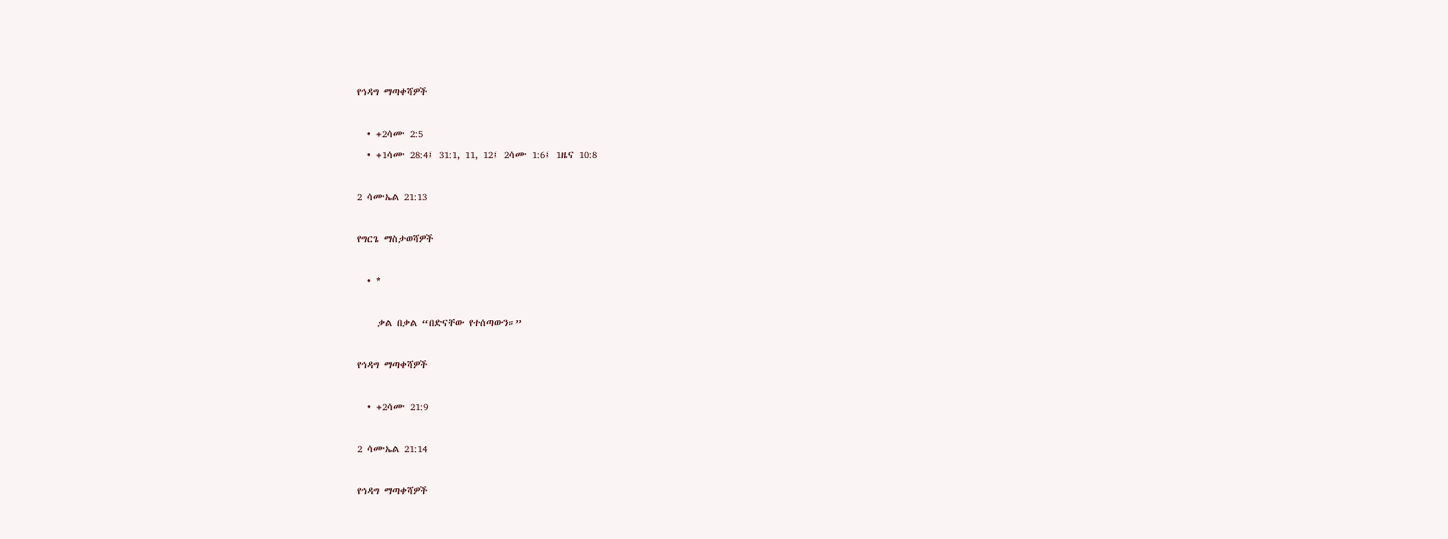የኅዳግ ማጣቀሻዎች

  • +2ሳሙ 2:5
  • +1ሳሙ 28:4፤ 31:1, 11, 12፤ 2ሳሙ 1:6፤ 1ዜና 10:8

2 ሳሙኤል 21:13

የግርጌ ማስታወሻዎች

  • *

    ቃል በቃል “በድናቸው የተሰጣውን።”

የኅዳግ ማጣቀሻዎች

  • +2ሳሙ 21:9

2 ሳሙኤል 21:14

የኅዳግ ማጣቀሻዎች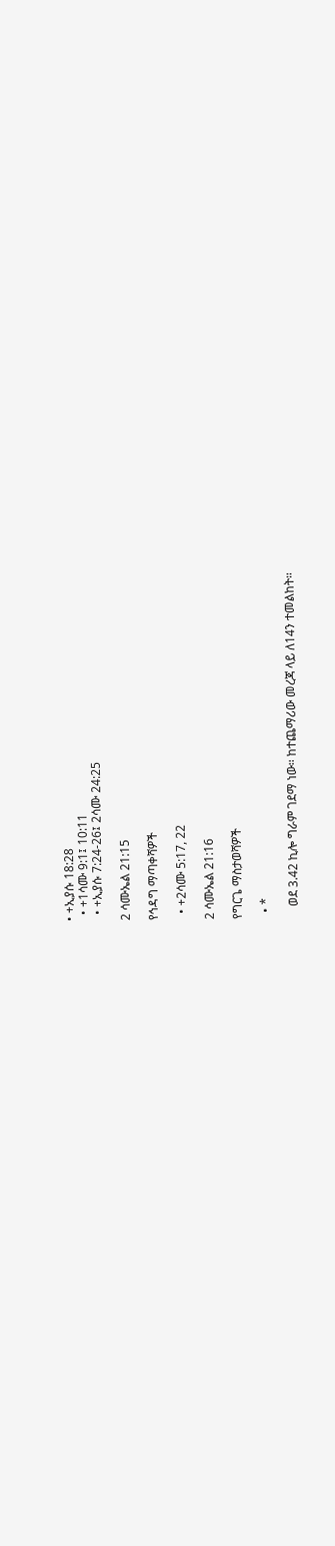• +ኢያሱ 18:28
  • +1ሳሙ 9:1፤ 10:11
  • +ኢያሱ 7:24-26፤ 2ሳሙ 24:25

2 ሳሙኤል 21:15

የኅዳግ ማጣቀሻዎች

  • +2ሳሙ 5:17, 22

2 ሳሙኤል 21:16

የግርጌ ማስታወሻዎች

  • *

    ወደ 3.42 ኪሎ ግራም ገደማ ነው። ከተጨማሪው መረጃ ላይ ለ14ን ተመልከት።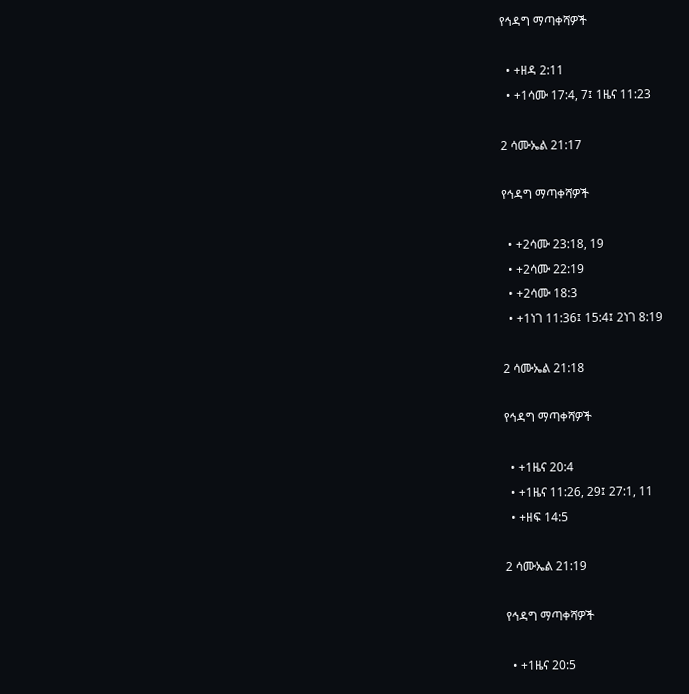የኅዳግ ማጣቀሻዎች

  • +ዘዳ 2:11
  • +1ሳሙ 17:4, 7፤ 1ዜና 11:23

2 ሳሙኤል 21:17

የኅዳግ ማጣቀሻዎች

  • +2ሳሙ 23:18, 19
  • +2ሳሙ 22:19
  • +2ሳሙ 18:3
  • +1ነገ 11:36፤ 15:4፤ 2ነገ 8:19

2 ሳሙኤል 21:18

የኅዳግ ማጣቀሻዎች

  • +1ዜና 20:4
  • +1ዜና 11:26, 29፤ 27:1, 11
  • +ዘፍ 14:5

2 ሳሙኤል 21:19

የኅዳግ ማጣቀሻዎች

  • +1ዜና 20:5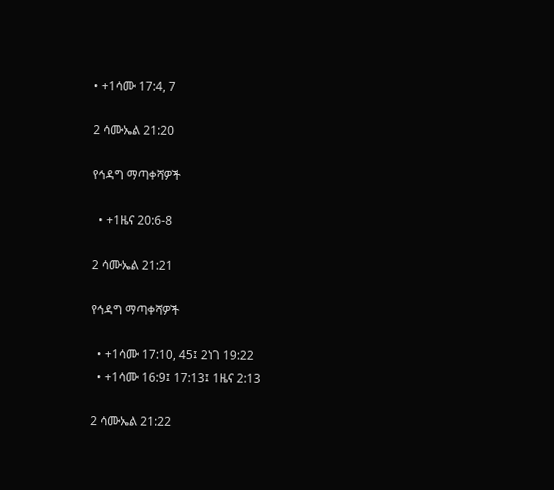• +1ሳሙ 17:4, 7

2 ሳሙኤል 21:20

የኅዳግ ማጣቀሻዎች

  • +1ዜና 20:6-8

2 ሳሙኤል 21:21

የኅዳግ ማጣቀሻዎች

  • +1ሳሙ 17:10, 45፤ 2ነገ 19:22
  • +1ሳሙ 16:9፤ 17:13፤ 1ዜና 2:13

2 ሳሙኤል 21:22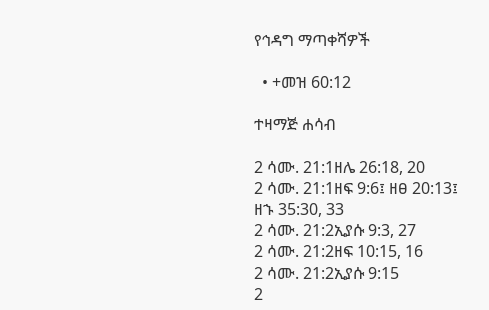የኅዳግ ማጣቀሻዎች

  • +መዝ 60:12

ተዛማጅ ሐሳብ

2 ሳሙ. 21:1ዘሌ 26:18, 20
2 ሳሙ. 21:1ዘፍ 9:6፤ ዘፀ 20:13፤ ዘኁ 35:30, 33
2 ሳሙ. 21:2ኢያሱ 9:3, 27
2 ሳሙ. 21:2ዘፍ 10:15, 16
2 ሳሙ. 21:2ኢያሱ 9:15
2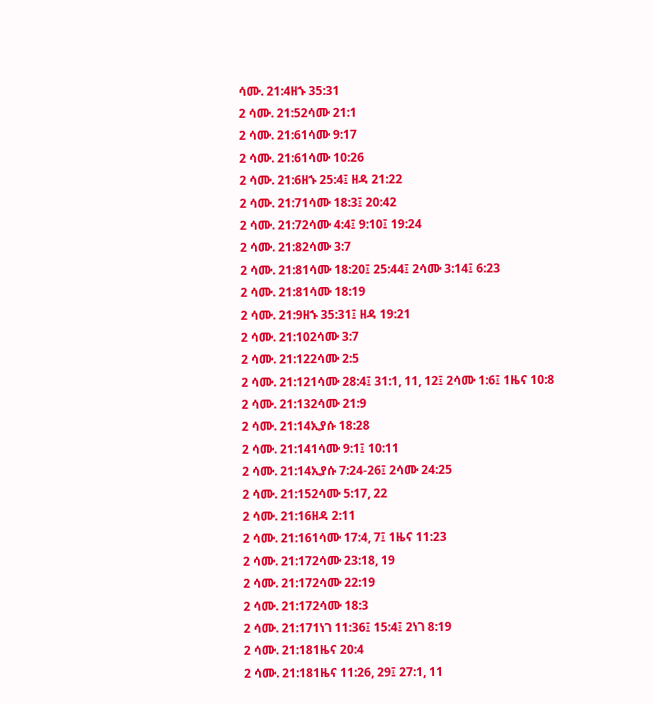ሳሙ. 21:4ዘኁ 35:31
2 ሳሙ. 21:52ሳሙ 21:1
2 ሳሙ. 21:61ሳሙ 9:17
2 ሳሙ. 21:61ሳሙ 10:26
2 ሳሙ. 21:6ዘኁ 25:4፤ ዘዳ 21:22
2 ሳሙ. 21:71ሳሙ 18:3፤ 20:42
2 ሳሙ. 21:72ሳሙ 4:4፤ 9:10፤ 19:24
2 ሳሙ. 21:82ሳሙ 3:7
2 ሳሙ. 21:81ሳሙ 18:20፤ 25:44፤ 2ሳሙ 3:14፤ 6:23
2 ሳሙ. 21:81ሳሙ 18:19
2 ሳሙ. 21:9ዘኁ 35:31፤ ዘዳ 19:21
2 ሳሙ. 21:102ሳሙ 3:7
2 ሳሙ. 21:122ሳሙ 2:5
2 ሳሙ. 21:121ሳሙ 28:4፤ 31:1, 11, 12፤ 2ሳሙ 1:6፤ 1ዜና 10:8
2 ሳሙ. 21:132ሳሙ 21:9
2 ሳሙ. 21:14ኢያሱ 18:28
2 ሳሙ. 21:141ሳሙ 9:1፤ 10:11
2 ሳሙ. 21:14ኢያሱ 7:24-26፤ 2ሳሙ 24:25
2 ሳሙ. 21:152ሳሙ 5:17, 22
2 ሳሙ. 21:16ዘዳ 2:11
2 ሳሙ. 21:161ሳሙ 17:4, 7፤ 1ዜና 11:23
2 ሳሙ. 21:172ሳሙ 23:18, 19
2 ሳሙ. 21:172ሳሙ 22:19
2 ሳሙ. 21:172ሳሙ 18:3
2 ሳሙ. 21:171ነገ 11:36፤ 15:4፤ 2ነገ 8:19
2 ሳሙ. 21:181ዜና 20:4
2 ሳሙ. 21:181ዜና 11:26, 29፤ 27:1, 11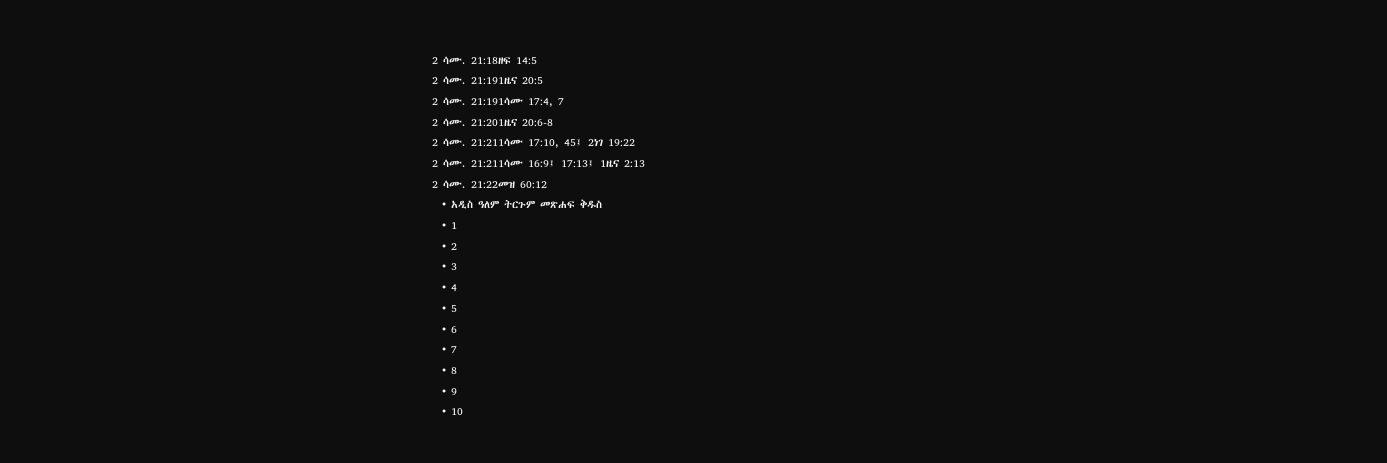2 ሳሙ. 21:18ዘፍ 14:5
2 ሳሙ. 21:191ዜና 20:5
2 ሳሙ. 21:191ሳሙ 17:4, 7
2 ሳሙ. 21:201ዜና 20:6-8
2 ሳሙ. 21:211ሳሙ 17:10, 45፤ 2ነገ 19:22
2 ሳሙ. 21:211ሳሙ 16:9፤ 17:13፤ 1ዜና 2:13
2 ሳሙ. 21:22መዝ 60:12
  • አዲስ ዓለም ትርጉም መጽሐፍ ቅዱስ
  • 1
  • 2
  • 3
  • 4
  • 5
  • 6
  • 7
  • 8
  • 9
  • 10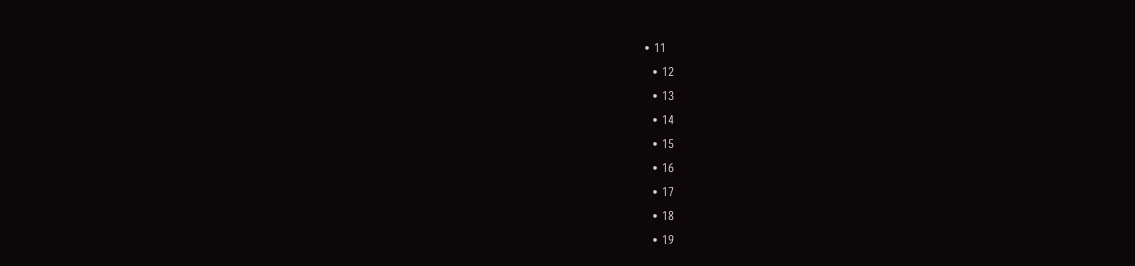• 11
  • 12
  • 13
  • 14
  • 15
  • 16
  • 17
  • 18
  • 19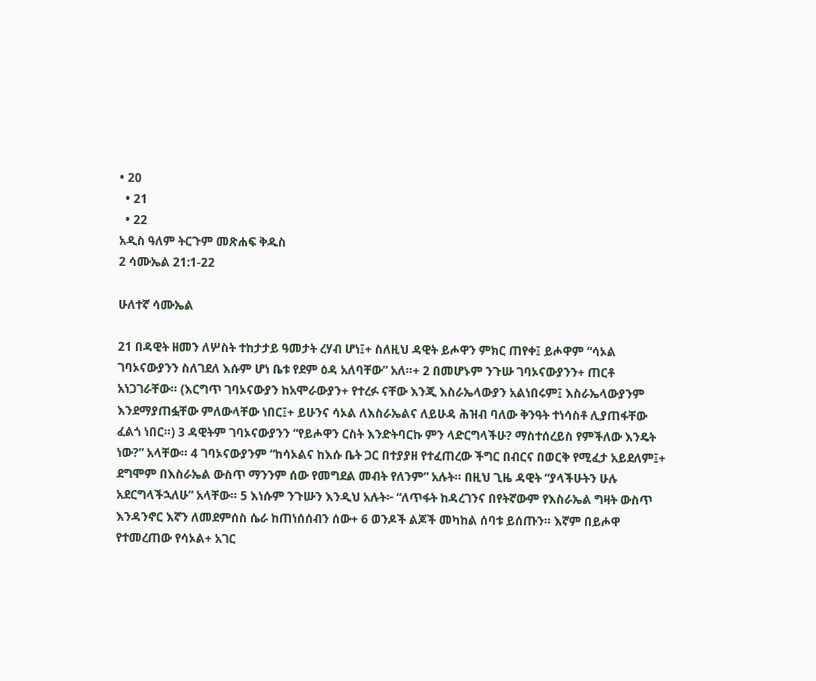• 20
  • 21
  • 22
አዲስ ዓለም ትርጉም መጽሐፍ ቅዱስ
2 ሳሙኤል 21:1-22

ሁለተኛ ሳሙኤል

21 በዳዊት ዘመን ለሦስት ተከታታይ ዓመታት ረሃብ ሆነ፤+ ስለዚህ ዳዊት ይሖዋን ምክር ጠየቀ፤ ይሖዋም “ሳኦል ገባኦናውያንን ስለገደለ እሱም ሆነ ቤቱ የደም ዕዳ አለባቸው” አለ።+ 2 በመሆኑም ንጉሡ ገባኦናውያንን+ ጠርቶ አነጋገራቸው። (እርግጥ ገባኦናውያን ከአሞራውያን+ የተረፉ ናቸው እንጂ እስራኤላውያን አልነበሩም፤ እስራኤላውያንም እንደማያጠፏቸው ምለውላቸው ነበር፤+ ይሁንና ሳኦል ለእስራኤልና ለይሁዳ ሕዝብ ባለው ቅንዓት ተነሳስቶ ሊያጠፋቸው ፈልጎ ነበር።) 3 ዳዊትም ገባኦናውያንን “የይሖዋን ርስት እንድትባርኩ ምን ላድርግላችሁ? ማስተሰረይስ የምችለው እንዴት ነው?” አላቸው። 4 ገባኦናውያንም “ከሳኦልና ከእሱ ቤት ጋር በተያያዘ የተፈጠረው ችግር በብርና በወርቅ የሚፈታ አይደለም፤+ ደግሞም በእስራኤል ውስጥ ማንንም ሰው የመግደል መብት የለንም” አሉት። በዚህ ጊዜ ዳዊት “ያላችሁትን ሁሉ አደርግላችኋለሁ” አላቸው። 5 እነሱም ንጉሡን እንዲህ አሉት፦ “ለጥፋት ከዳረገንና በየትኛውም የእስራኤል ግዛት ውስጥ እንዳንኖር እኛን ለመደምሰስ ሴራ ከጠነሰሰብን ሰው+ 6 ወንዶች ልጆች መካከል ሰባቱ ይሰጡን። እኛም በይሖዋ የተመረጠው የሳኦል+ አገር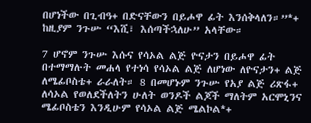በሆነችው በጊብዓ+ በድናቸውን በይሖዋ ፊት እንሰቅላለን።”*+ ከዚያም ንጉሡ “እሺ፣ እሰጣችኋለሁ” አላቸው።

7 ሆኖም ንጉሡ እሱና የሳኦል ልጅ ዮናታን በይሖዋ ፊት በተማማሉት መሐላ የተነሳ የሳኦል ልጅ ለሆነው ለዮናታን+ ልጅ ለሜፊቦስቴ+ ራራለት። 8 በመሆኑም ንጉሡ የአያ ልጅ ሪጽፋ+ ለሳኦል የወለደችለትን ሁለት ወንዶች ልጆች ማለትም አርሞኒንና ሜፊቦስቴን እንዲሁም የሳኦል ልጅ ሜልኮል*+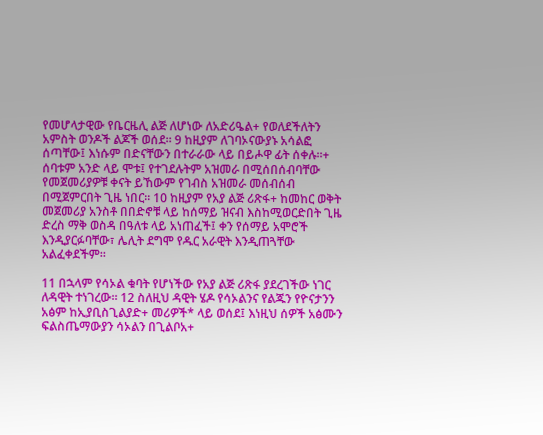የመሆላታዊው የቤርዜሊ ልጅ ለሆነው ለአድሪዔል+ የወለደችለትን አምስት ወንዶች ልጆች ወሰደ። 9 ከዚያም ለገባኦናውያኑ አሳልፎ ሰጣቸው፤ እነሱም በድናቸውን በተራራው ላይ በይሖዋ ፊት ሰቀሉ።+ ሰባቱም አንድ ላይ ሞቱ፤ የተገደሉትም አዝመራ በሚሰበሰብባቸው የመጀመሪያዎቹ ቀናት ይኸውም የገብስ አዝመራ መሰብሰብ በሚጀምርበት ጊዜ ነበር። 10 ከዚያም የአያ ልጅ ሪጽፋ+ ከመከር ወቅት መጀመሪያ አንስቶ በበድኖቹ ላይ ከሰማይ ዝናብ እስከሚወርድበት ጊዜ ድረስ ማቅ ወስዳ በዓለቱ ላይ አነጠፈች፤ ቀን የሰማይ አሞሮች እንዲያርፉባቸው፣ ሌሊት ደግሞ የዱር አራዊት እንዲጠጓቸው አልፈቀደችም።

11 በኋላም የሳኦል ቁባት የሆነችው የአያ ልጅ ሪጽፋ ያደረገችው ነገር ለዳዊት ተነገረው። 12 ስለዚህ ዳዊት ሄዶ የሳኦልንና የልጁን የዮናታንን አፅም ከኢያቢስጊልያድ+ መሪዎች* ላይ ወሰደ፤ እነዚህ ሰዎች አፅሙን ፍልስጤማውያን ሳኦልን በጊልቦአ+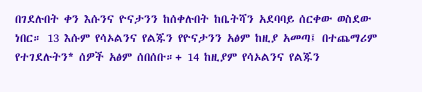በገደሉበት ቀን እሱንና ዮናታንን ከሰቀሉበት ከቤትሻን አደባባይ ሰርቀው ወስደው ነበር። 13 እሱም የሳኦልንና የልጁን የዮናታንን አፅም ከዚያ አመጣ፤ በተጨማሪም የተገደሉትን* ሰዎች አፅም ሰበሰቡ።+ 14 ከዚያም የሳኦልንና የልጁን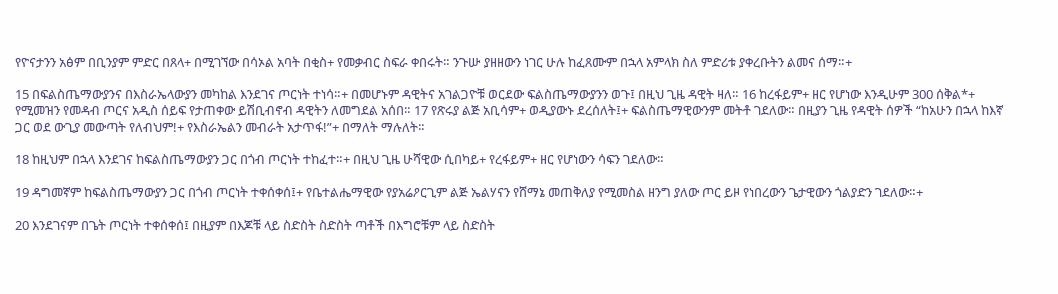የዮናታንን አፅም በቢንያም ምድር በጸላ+ በሚገኘው በሳኦል አባት በቂስ+ የመቃብር ስፍራ ቀበሩት። ንጉሡ ያዘዘውን ነገር ሁሉ ከፈጸሙም በኋላ አምላክ ስለ ምድሪቱ ያቀረቡትን ልመና ሰማ።+

15 በፍልስጤማውያንና በእስራኤላውያን መካከል እንደገና ጦርነት ተነሳ።+ በመሆኑም ዳዊትና አገልጋዮቹ ወርደው ፍልስጤማውያንን ወጉ፤ በዚህ ጊዜ ዳዊት ዛለ። 16 ከረፋይም+ ዘር የሆነው እንዲሁም 300 ሰቅል*+ የሚመዝን የመዳብ ጦርና አዲስ ሰይፍ የታጠቀው ይሽቢብኖብ ዳዊትን ለመግደል አሰበ። 17 የጽሩያ ልጅ አቢሳም+ ወዲያውኑ ደረሰለት፤+ ፍልስጤማዊውንም መትቶ ገደለው። በዚያን ጊዜ የዳዊት ሰዎች “ከአሁን በኋላ ከእኛ ጋር ወደ ውጊያ መውጣት የለብህም!+ የእስራኤልን መብራት አታጥፋ!”+ በማለት ማሉለት።

18 ከዚህም በኋላ እንደገና ከፍልስጤማውያን ጋር በጎብ ጦርነት ተከፈተ።+ በዚህ ጊዜ ሁሻዊው ሲበካይ+ የረፋይም+ ዘር የሆነውን ሳፍን ገደለው።

19 ዳግመኛም ከፍልስጤማውያን ጋር በጎብ ጦርነት ተቀሰቀሰ፤+ የቤተልሔማዊው የያአሬዖርጊም ልጅ ኤልሃናን የሸማኔ መጠቅለያ የሚመስል ዘንግ ያለው ጦር ይዞ የነበረውን ጌታዊውን ጎልያድን ገደለው።+

20 እንደገናም በጌት ጦርነት ተቀሰቀሰ፤ በዚያም በእጆቹ ላይ ስድስት ስድስት ጣቶች በእግሮቹም ላይ ስድስት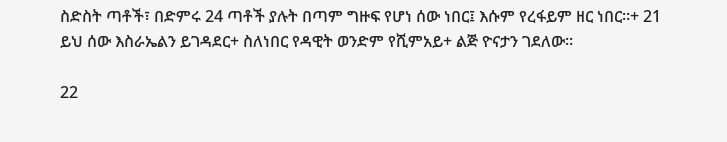ስድስት ጣቶች፣ በድምሩ 24 ጣቶች ያሉት በጣም ግዙፍ የሆነ ሰው ነበር፤ እሱም የረፋይም ዘር ነበር።+ 21 ይህ ሰው እስራኤልን ይገዳደር+ ስለነበር የዳዊት ወንድም የሺምአይ+ ልጅ ዮናታን ገደለው።

22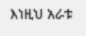እነዚህ አራቱ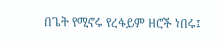በጌት የሚኖሩ የረፋይም ዘሮች ነበሩ፤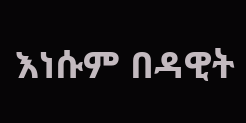እነሱም በዳዊት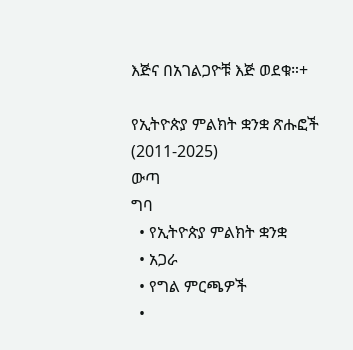እጅና በአገልጋዮቹ እጅ ወደቁ።+

የኢትዮጵያ ምልክት ቋንቋ ጽሑፎች (2011-2025)
ውጣ
ግባ
  • የኢትዮጵያ ምልክት ቋንቋ
  • አጋራ
  • የግል ምርጫዎች
  •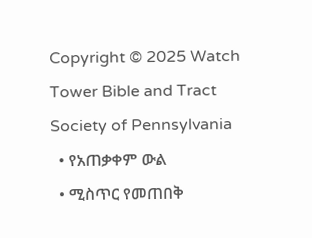Copyright © 2025 Watch Tower Bible and Tract Society of Pennsylvania
  • የአጠቃቀም ውል
  • ሚስጥር የመጠበቅ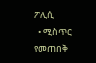ፖሊሲ
  • ሚስጥር የመጠበቅ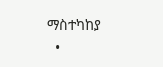ማስተካከያ
  •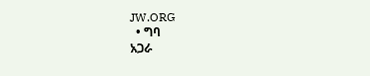JW.ORG
  • ግባ
አጋራ